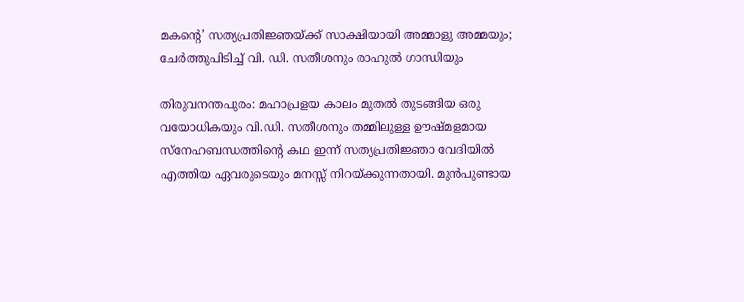മകന്റെ’ സത്യപ്രതിജ്ഞയ്ക്ക് സാക്ഷിയായി അമ്മാളു അമ്മയും; ചേർത്തുപിടിച്ച് വി. ഡി. സതീശനും രാഹുൽ ഗാന്ധിയും

തിരുവനന്തപുരം: മഹാപ്രളയ കാലം മുതൽ തുടങ്ങിയ ഒരു വയോധികയും വി.ഡി. സതീശനും തമ്മിലുള്ള ഊഷ്മളമായ സ്നേഹബന്ധത്തിന്റെ കഥ ഇന്ന് സത്യപ്രതിജ്ഞാ വേദിയിൽ എത്തിയ ഏവരുടെയും മനസ്സ് നിറയ്ക്കുന്നതായി. മുൻപുണ്ടായ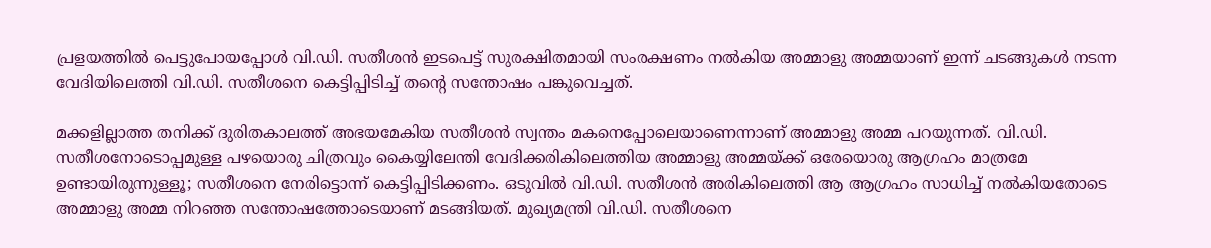പ്രളയത്തിൽ പെട്ടുപോയപ്പോൾ വി.ഡി. സതീശൻ ഇടപെട്ട് സുരക്ഷിതമായി സംരക്ഷണം നൽകിയ അമ്മാളു അമ്മയാണ് ഇന്ന് ചടങ്ങുകൾ നടന്ന വേദിയിലെത്തി വി.ഡി. സതീശനെ കെട്ടിപ്പിടിച്ച് തന്റെ സന്തോഷം പങ്കുവെച്ചത്.

മക്കളില്ലാത്ത തനിക്ക് ദുരിതകാലത്ത് അഭയമേകിയ സതീശൻ സ്വന്തം മകനെപ്പോലെയാണെന്നാണ് അമ്മാളു അമ്മ പറയുന്നത്. വി.ഡി. സതീശനോടൊപ്പമുള്ള പഴയൊരു ചിത്രവും കൈയ്യിലേന്തി വേദിക്കരികിലെത്തിയ അമ്മാളു അമ്മയ്ക്ക് ഒരേയൊരു ആഗ്രഹം മാത്രമേ ഉണ്ടായിരുന്നുള്ളൂ; സതീശനെ നേരിട്ടൊന്ന് കെട്ടിപ്പിടിക്കണം. ഒടുവിൽ വി.ഡി. സതീശൻ അരികിലെത്തി ആ ആഗ്രഹം സാധിച്ച് നൽകിയതോടെ അമ്മാളു അമ്മ നിറഞ്ഞ സന്തോഷത്തോടെയാണ് മടങ്ങിയത്. മുഖ്യമന്ത്രി വി.ഡി. സതീശനെ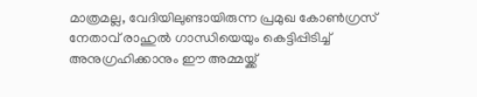മാത്രമല്ല, വേദിയിലുണ്ടായിരുന്ന പ്രമുഖ കോൺഗ്രസ് നേതാവ് രാഹുൽ ഗാന്ധിയെയും കെട്ടിപ്പിടിച്ച് അനുഗ്രഹിക്കാനും ഈ അമ്മയ്ക്ക്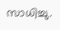സാധിച്ചു.